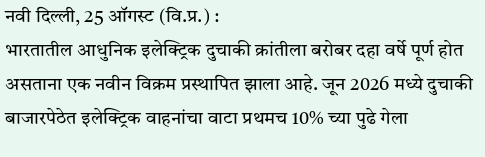नवी दिल्ली, 25 ऑगस्ट (वि.प्र.) :
भारतातील आधुनिक इलेक्ट्रिक दुचाकी क्रांतीला बरोबर दहा वर्षे पूर्ण होत असताना एक नवीन विक्रम प्रस्थापित झाला आहे. जून 2026 मध्ये दुचाकी बाजारपेठेत इलेक्ट्रिक वाहनांचा वाटा प्रथमच 10% च्या पुढे गेला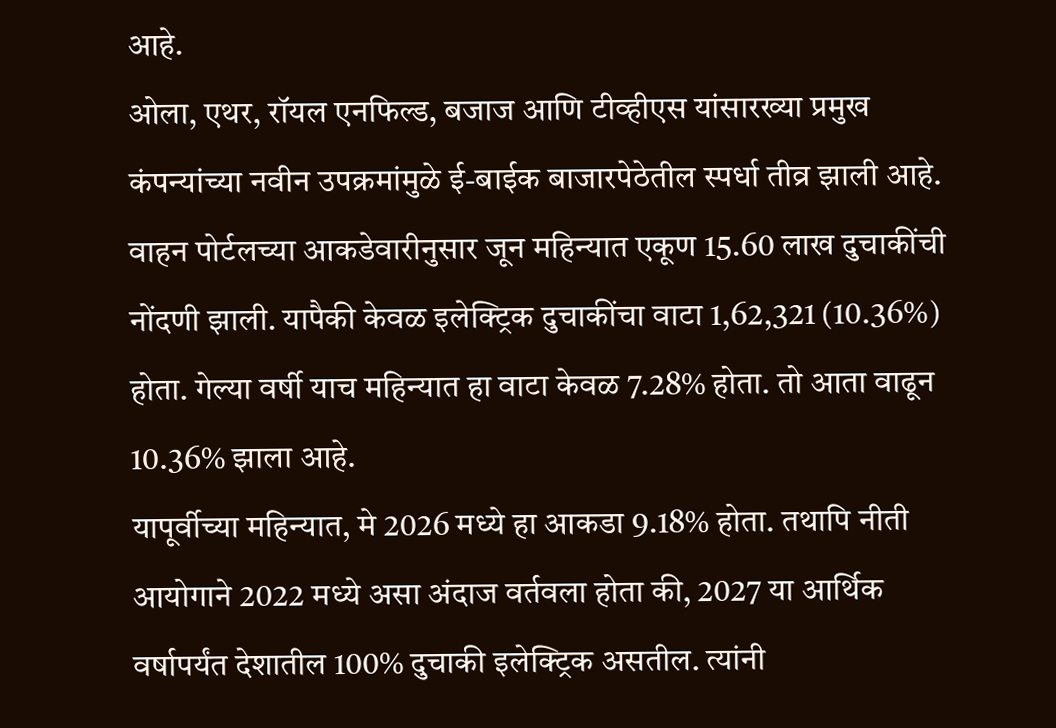आहे.
ओला, एथर, रॉयल एनफिल्ड, बजाज आणि टीव्हीएस यांसारख्या प्रमुख कंपन्यांच्या नवीन उपक्रमांमुळे ई-बाईक बाजारपेठेतील स्पर्धा तीव्र झाली आहे. वाहन पोर्टलच्या आकडेवारीनुसार जून महिन्यात एकूण 15.60 लाख दुचाकींची नोंदणी झाली. यापैकी केवळ इलेक्ट्रिक दुचाकींचा वाटा 1,62,321 (10.36%) होता. गेल्या वर्षी याच महिन्यात हा वाटा केवळ 7.28% होता. तो आता वाढून 10.36% झाला आहे.
यापूर्वीच्या महिन्यात, मे 2026 मध्ये हा आकडा 9.18% होता. तथापि नीती आयोगाने 2022 मध्ये असा अंदाज वर्तवला होता की, 2027 या आर्थिक वर्षापर्यंत देशातील 100% दुचाकी इलेक्ट्रिक असतील. त्यांनी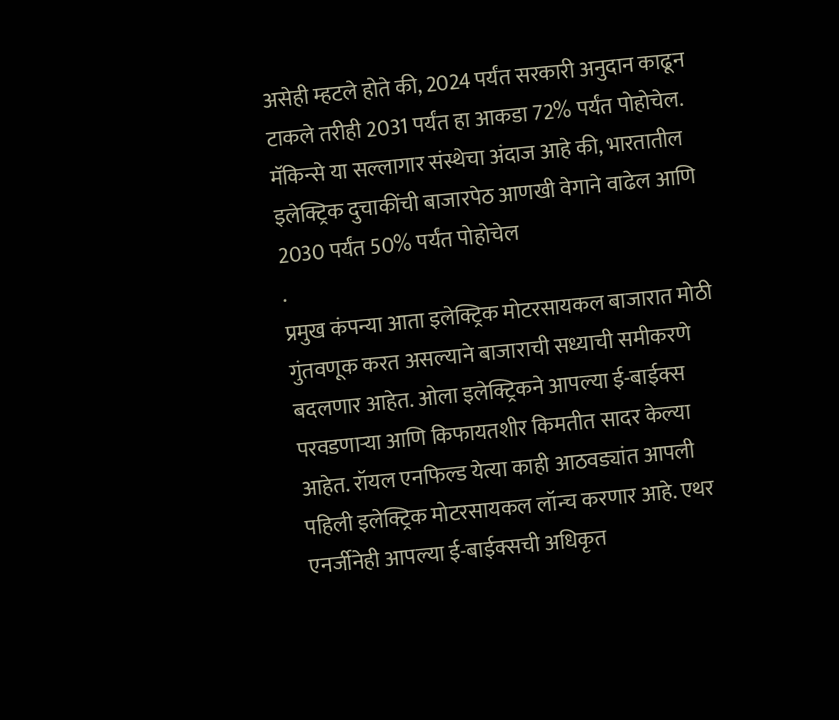असेही म्हटले होते की, 2024 पर्यंत सरकारी अनुदान काढून टाकले तरीही 2031 पर्यंत हा आकडा 72% पर्यंत पोहोचेल. मॅकिन्से या सल्लागार संस्थेचा अंदाज आहे की, भारतातील इलेक्ट्रिक दुचाकींची बाजारपेठ आणखी वेगाने वाढेल आणि 2030 पर्यंत 50% पर्यंत पोहोचेल
.
प्रमुख कंपन्या आता इलेक्ट्रिक मोटरसायकल बाजारात मोठी गुंतवणूक करत असल्याने बाजाराची सध्याची समीकरणे बदलणार आहेत. ओला इलेक्ट्रिकने आपल्या ई-बाईक्स परवडणाऱ्या आणि किफायतशीर किमतीत सादर केल्या आहेत. रॉयल एनफिल्ड येत्या काही आठवड्यांत आपली पहिली इलेक्ट्रिक मोटरसायकल लॉन्च करणार आहे. एथर एनर्जीनेही आपल्या ई-बाईक्सची अधिकृत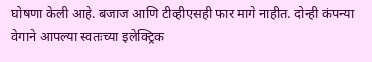घोषणा केली आहे. बजाज आणि टीव्हीएसही फार मागे नाहीत. दोन्ही कंपन्या वेगाने आपल्या स्वतःच्या इलेक्ट्रिक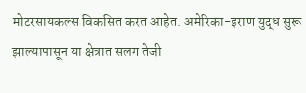मोटरसायकल्स विकसित करत आहेत. अमेरिका-इराण युद्ध सुरू झाल्यापासून या क्षेत्रात सलग तेजी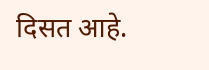दिसत आहे.